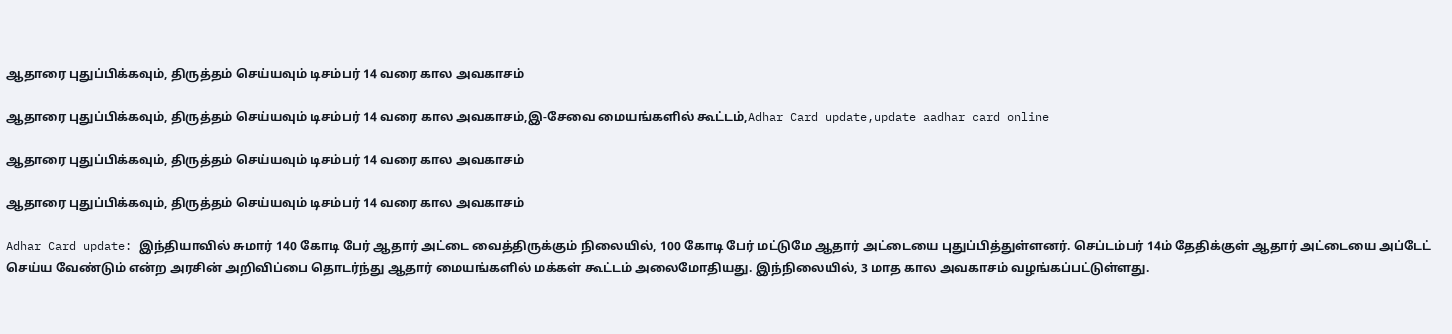ஆதாரை புதுப்பிக்கவும், திருத்தம் செய்யவும் டிசம்பர் 14 வரை கால அவகாசம்

ஆதாரை புதுப்பிக்கவும், திருத்தம் செய்யவும் டிசம்பர் 14 வரை கால அவகாசம்,இ-சேவை மையங்களில் கூட்டம்,Adhar Card update,update aadhar card online

ஆதாரை புதுப்பிக்கவும், திருத்தம் செய்யவும் டிசம்பர் 14 வரை கால அவகாசம்

ஆதாரை புதுப்பிக்கவும், திருத்தம் செய்யவும் டிசம்பர் 14 வரை கால அவகாசம்

Adhar Card update: இந்தியாவில் சுமார் 140 கோடி பேர் ஆதார் அட்டை வைத்திருக்கும் நிலையில், 100 கோடி பேர் மட்டுமே ஆதார் அட்டையை புதுப்பித்துள்ளனர். செப்டம்பர் 14ம் தேதிக்குள் ஆதார் அட்டையை அப்டேட் செய்ய வேண்டும் என்ற அரசின் அறிவிப்பை தொடர்ந்து ஆதார் மையங்களில் மக்கள் கூட்டம் அலைமோதியது. இந்நிலையில், 3 மாத கால அவகாசம் வழங்கப்பட்டுள்ளது.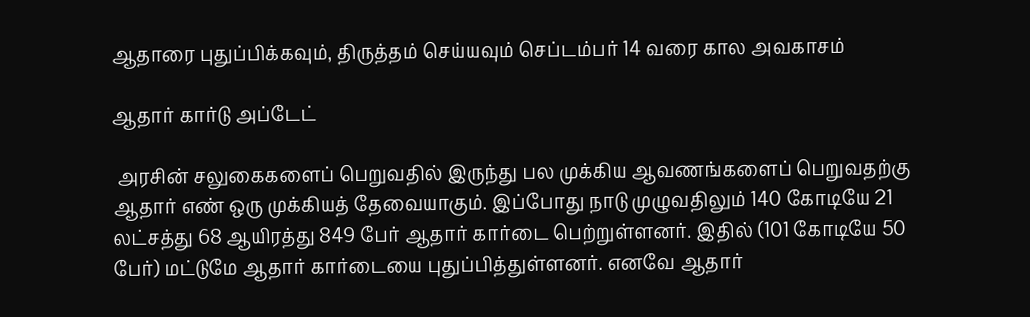ஆதாரை புதுப்பிக்கவும், திருத்தம் செய்யவும் செப்டம்பர் 14 வரை கால அவகாசம்

ஆதார் கார்டு அப்டேட்

 அரசின் சலுகைகளைப் பெறுவதில் இருந்து பல முக்கிய ஆவணங்களைப் பெறுவதற்கு ஆதார் எண் ஒரு முக்கியத் தேவையாகும். இப்போது நாடு முழுவதிலும் 140 கோடியே 21 லட்சத்து 68 ஆயிரத்து 849 பேர் ஆதார் கார்டை பெற்றுள்ளனர். இதில் (101 கோடியே 50 பேர்) மட்டுமே ஆதார் கார்டையை புதுப்பித்துள்ளனர். எனவே ஆதார்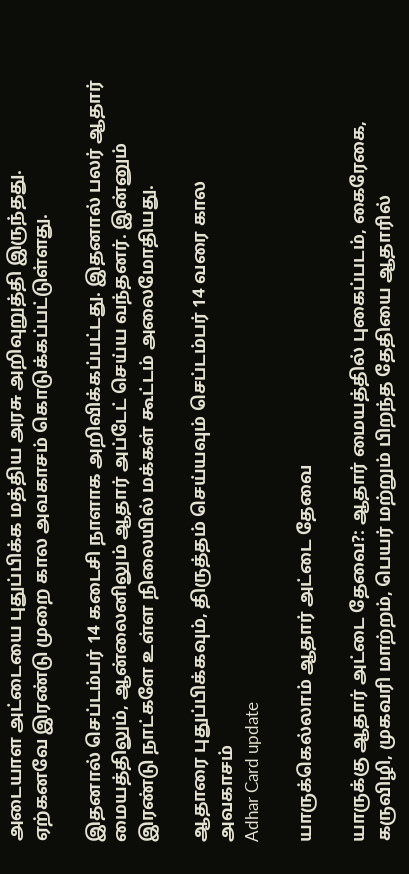அடையாள அட்டையை புதுப்பிக்க மத்திய அரசு அறிவுறுத்தி இருந்தது. ஏற்கனவே இரண்டு முறை கால அவகாசம் கொடுக்கப்பட்டுள்ளது.

இதனால் செப்டம்பர் 14 கடைசி நாளாக அறிவிக்கப்பட்டது. இதனால் பலர் ஆதார் மையத்திலும், ஆன்லைனிலும் ஆதார் அப்டேட் செய்ய வந்தனர். இன்னும் இரண்டு நாட்களே உள்ள நிலையில் மக்கள் கூட்டம் அலைமோதியது.

ஆதாரை புதுப்பிக்கவும், திருத்தம் செய்யவும் செப்டம்பர் 14 வரை கால அவகாசம்
Adhar Card update

யாருக்கெல்லாம் ஆதார் அட்டை தேவை

யாருக்கு ஆதார் அட்டை தேவை?: ஆதார் மையத்தில் புகைப்படம், கைரேகை, கருவிழி, முகவரி மாற்றம், பெயர் மற்றும் பிறந்த தேதியை ஆதாரில்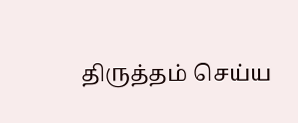திருத்தம் செய்ய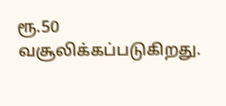ரூ.50 வசூலிக்கப்படுகிறது.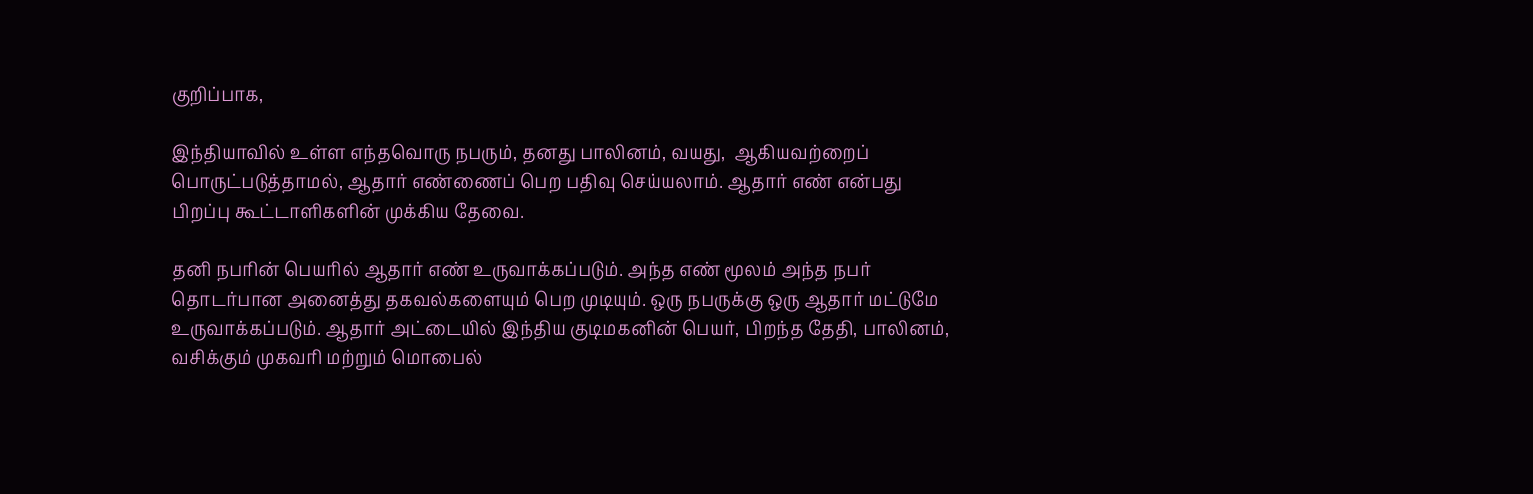குறிப்பாக,

இந்தியாவில் உள்ள எந்தவொரு நபரும், தனது பாலினம், வயது,  ஆகியவற்றைப் பொருட்படுத்தாமல், ஆதார் எண்ணைப் பெற பதிவு செய்யலாம். ஆதார் எண் என்பது பிறப்பு கூட்டாளிகளின் முக்கிய தேவை.

தனி நபரின் பெயரில் ஆதார் எண் உருவாக்கப்படும். அந்த எண் மூலம் அந்த நபர் தொடர்பான அனைத்து தகவல்களையும் பெற முடியும். ஒரு நபருக்கு ஒரு ஆதார் மட்டுமே உருவாக்கப்படும். ஆதார் அட்டையில் இந்திய குடிமகனின் பெயர், பிறந்த தேதி, பாலினம், வசிக்கும் முகவரி மற்றும் மொபைல்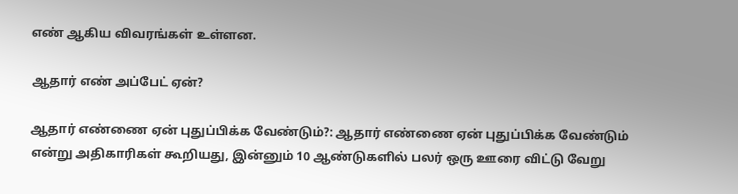எண் ஆகிய விவரங்கள் உள்ளன.

ஆதார் எண் அப்பேட் ஏன்?

ஆதார் எண்ணை ஏன் புதுப்பிக்க வேண்டும்?: ஆதார் எண்ணை ஏன் புதுப்பிக்க வேண்டும் என்று அதிகாரிகள் கூறியது, இன்னும் 10 ஆண்டுகளில் பலர் ஒரு ஊரை விட்டு வேறு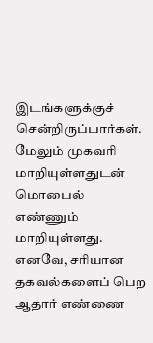இடங்களுக்குச் சென்றிருப்பார்கள். மேலும் முகவரி மாறியுள்ளதுடன் மொபைல் எண்ணும் மாறியுள்ளது. எனவே, சரியான தகவல்களைப் பெற ஆதார் எண்ணை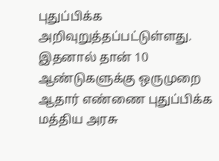புதுப்பிக்க அறிவுறுத்தப்பட்டுள்ளது. இதனால் தான் 10 ஆண்டுகளுக்கு ஒருமுறை ஆதார் எண்ணை புதுப்பிக்க மத்திய அரசு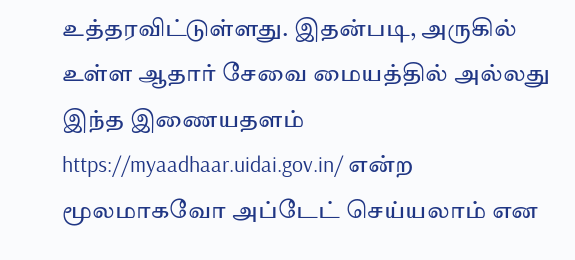உத்தரவிட்டுள்ளது. இதன்படி, அருகில் உள்ள ஆதார் சேவை மையத்தில் அல்லது  இந்த இணையதளம் https://myaadhaar.uidai.gov.in/ என்ற  மூலமாகவோ அப்டேட் செய்யலாம் என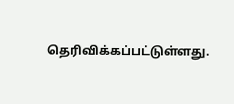தெரிவிக்கப்பட்டுள்ளது.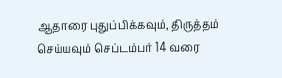ஆதாரை புதுப்பிக்கவும், திருத்தம் செய்யவும் செப்டம்பர் 14 வரை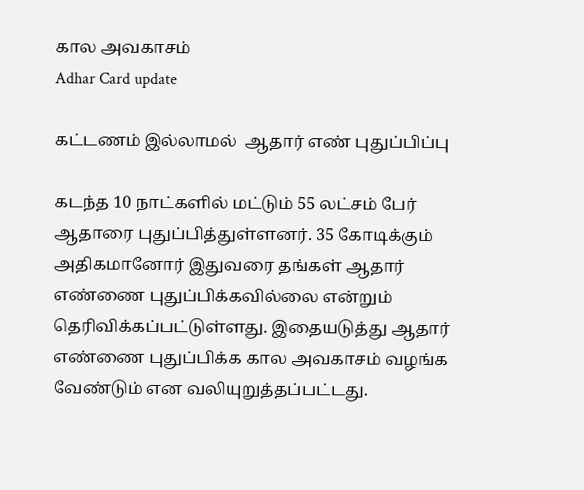கால அவகாசம்
Adhar Card update

கட்டணம் இல்லாமல்  ஆதார் எண் புதுப்பிப்பு

கடந்த 10 நாட்களில் மட்டும் 55 லட்சம் பேர் ஆதாரை புதுப்பித்துள்ளனர். 35 கோடிக்கும் அதிகமானோர் இதுவரை தங்கள் ஆதார் எண்ணை புதுப்பிக்கவில்லை என்றும் தெரிவிக்கப்பட்டுள்ளது. இதையடுத்து ஆதார் எண்ணை புதுப்பிக்க கால அவகாசம் வழங்க வேண்டும் என வலியுறுத்தப்பட்டது.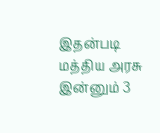இதன்படி மத்திய அரசு இன்னும் 3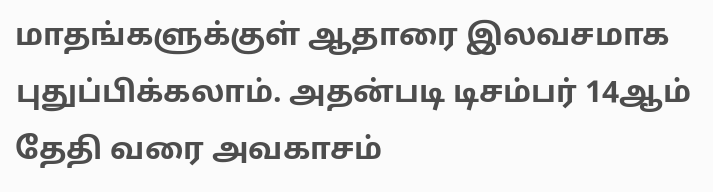மாதங்களுக்குள் ஆதாரை இலவசமாக புதுப்பிக்கலாம். அதன்படி டிசம்பர் 14ஆம் தேதி வரை அவகாசம்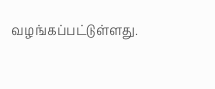வழங்கப்பட்டுள்ளது.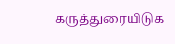கருத்துரையிடுக